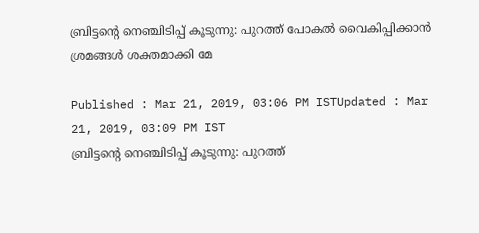ബ്രിട്ടന്‍റെ നെഞ്ചിടിപ്പ് കൂടുന്നു: പുറത്ത് പോകല്‍ വൈകിപ്പിക്കാന്‍ ശ്രമങ്ങള്‍ ശക്തമാക്കി മേ

Published : Mar 21, 2019, 03:06 PM ISTUpdated : Mar 21, 2019, 03:09 PM IST
ബ്രിട്ടന്‍റെ നെഞ്ചിടിപ്പ് കൂടുന്നു: പുറത്ത്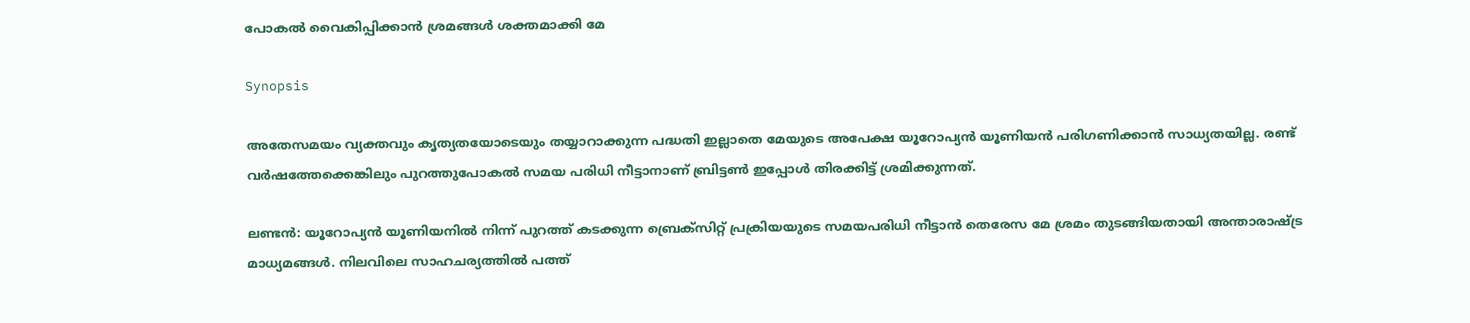പോകല്‍ വൈകിപ്പിക്കാന്‍ ശ്രമങ്ങള്‍ ശക്തമാക്കി മേ

Synopsis

അതേസമയം വ്യക്തവും കൃത്യതയോടെയും തയ്യാറാക്കുന്ന പദ്ധതി ഇല്ലാതെ മേയുടെ അപേക്ഷ യൂറോപ്യന്‍ യൂണിയന്‍ പരിഗണിക്കാന്‍ സാധ്യതയില്ല. രണ്ട് വര്‍ഷത്തേക്കെങ്കിലും പുറത്തുപോകല്‍ സമയ പരിധി നീട്ടാനാണ് ബ്രിട്ടണ്‍ ഇപ്പോള്‍ തിരക്കിട്ട് ശ്രമിക്കുന്നത്.

ലണ്ടന്‍: യൂറോപ്യന്‍ യൂണിയനില്‍ നിന്ന് പുറത്ത് കടക്കുന്ന ബ്രെക്സിറ്റ് പ്രക്രിയയുടെ സമയപരിധി നീട്ടാന്‍ തെരേസ മേ ശ്രമം തുടങ്ങിയതായി അന്താരാഷ്ട്ര മാധ്യമങ്ങള്‍. നിലവിലെ സാഹചര്യത്തില്‍ പത്ത്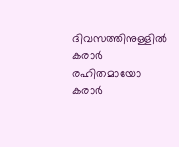ദിവസത്തിനുള്ളില്‍ കരാര്‍ രഹിതമായോ കരാര്‍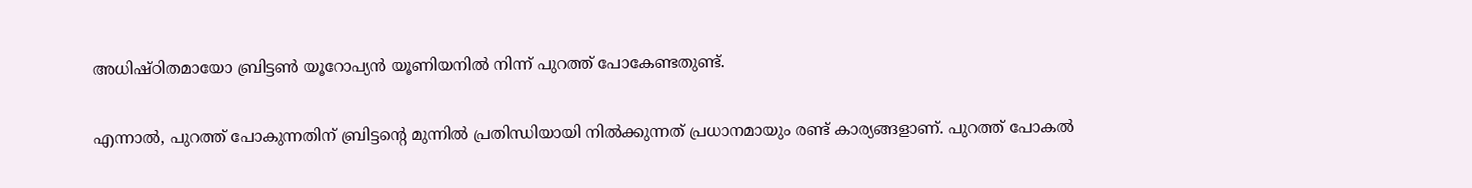അധിഷ്ഠിതമായോ ബ്രിട്ടണ്‍ യൂറോപ്യന്‍ യൂണിയനില്‍ നിന്ന് പുറത്ത് പോകേണ്ടതുണ്ട്.

എന്നാല്‍, പുറത്ത് പോകുന്നതിന് ബ്രിട്ടന്‍റെ മുന്നില്‍ പ്രതിന്ധിയായി നില്‍ക്കുന്നത് പ്രധാനമായും രണ്ട് കാര്യങ്ങളാണ്. പുറത്ത് പോകല്‍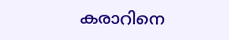കരാറിനെ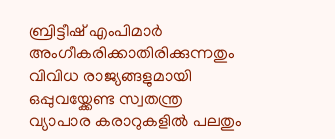ബ്രിട്ടീഷ് എംപിമാര്‍ അംഗീകരിക്കാതിരിക്കുന്നതും വിവിധ രാജ്യങ്ങളുമായി ഒപ്പുവയ്ക്കേണ്ട സ്വതന്ത്ര വ്യാപാര കരാറുകളില്‍ പലതും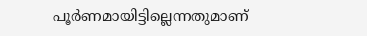പൂര്‍ണമായിട്ടില്ലെന്നതുമാണ്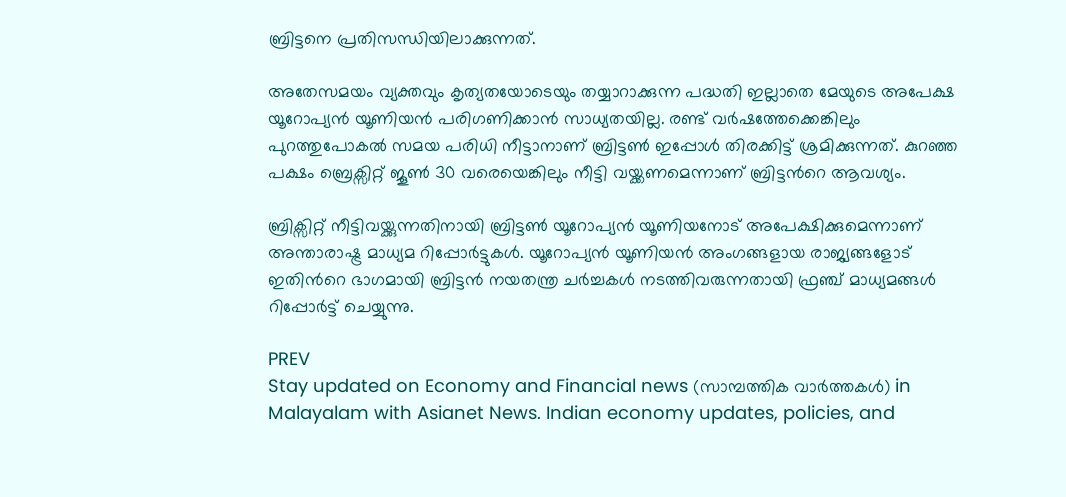ബ്രിട്ടനെ പ്രതിസന്ധിയിലാക്കുന്നത്.

അതേസമയം വ്യക്തവും കൃത്യതയോടെയും തയ്യാറാക്കുന്ന പദ്ധതി ഇല്ലാതെ മേയുടെ അപേക്ഷ യൂറോപ്യന്‍ യൂണിയന്‍ പരിഗണിക്കാന്‍ സാധ്യതയില്ല. രണ്ട് വര്‍ഷത്തേക്കെങ്കിലും പുറത്തുപോകല്‍ സമയ പരിധി നീട്ടാനാണ് ബ്രിട്ടണ്‍ ഇപ്പോള്‍ തിരക്കിട്ട് ശ്രമിക്കുന്നത്. കുറഞ്ഞ പക്ഷം ബ്രെക്സിറ്റ് ജൂണ്‍ 30 വരെയെങ്കിലും നീട്ടി വയ്ക്കണമെന്നാണ് ബ്രിട്ടന്‍റെ ആവശ്യം.

ബ്രിക്സിറ്റ് നീട്ടിവയ്ക്കുന്നതിനായി ബ്രിട്ടണ്‍ യൂറോപ്യന്‍ യൂണിയനോട് അപേക്ഷിക്കുമെന്നാണ് അന്താരാഷ്ട്ര മാധ്യമ റിപ്പോര്‍ട്ടുകള്‍. യൂറോപ്യന്‍ യൂണിയന്‍ അംഗങ്ങളായ രാജ്യങ്ങളോട് ഇതിന്‍റെ ഭാഗമായി ബ്രിട്ടന്‍ നയതന്ത്ര ചര്‍ച്ചകള്‍ നടത്തിവരുന്നതായി ഫ്രഞ്ച് മാധ്യമങ്ങള്‍ റിപ്പോര്‍ട്ട് ചെയ്യുന്നു.

PREV
Stay updated on Economy and Financial news (സാമ്പത്തിക വാർത്തകൾ) in Malayalam with Asianet News. Indian economy updates, policies, and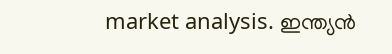market analysis. ഇന്ത്യൻ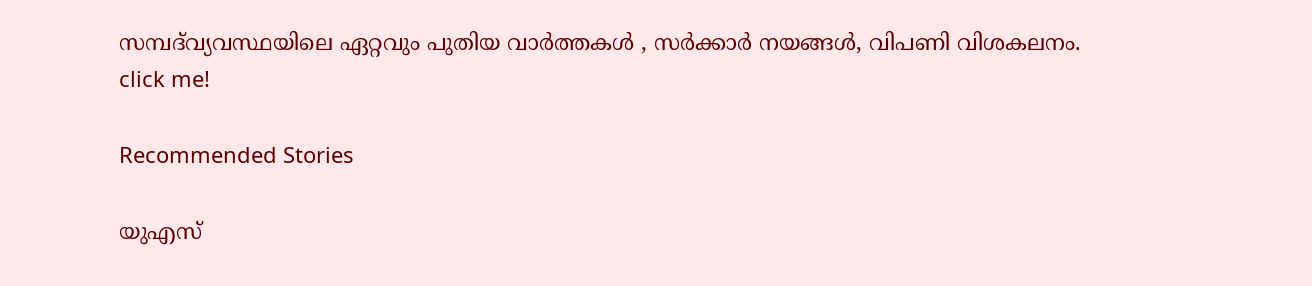സമ്പദ്‌വ്യവസ്ഥയിലെ ഏറ്റവും പുതിയ വാർത്തകൾ , സർക്കാർ നയങ്ങൾ, വിപണി വിശകലനം.
click me!

Recommended Stories

യുഎസ്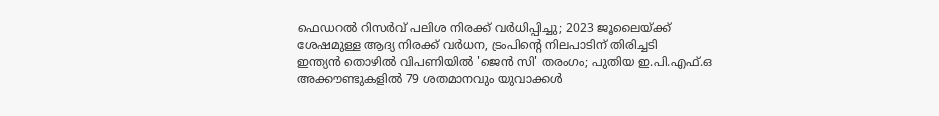ഫെഡറൽ റിസർവ് പലിശ നിരക്ക് വർധിപ്പിച്ചു; 2023 ജൂലൈയ്ക്ക് ശേഷമുള്ള ആദ്യ നിരക്ക് വർധന, ട്രംപിൻ്റെ നിലപാടിന് തിരിച്ചടി
ഇന്ത്യൻ തൊഴിൽ വിപണിയിൽ 'ജെൻ സി' തരംഗം; പുതിയ ഇ.പി.എഫ്.ഒ അക്കൗണ്ടുകളിൽ 79 ശതമാനവും യുവാക്കൾ